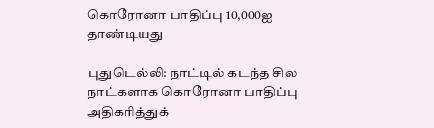கொரோனா பாதிப்பு 10,000ஐ தாண்டியது

புதுடெல்லி: நாட்டில் கடந்த சில நாட்களாக கொரோனா பாதிப்பு அதிகரித்துக்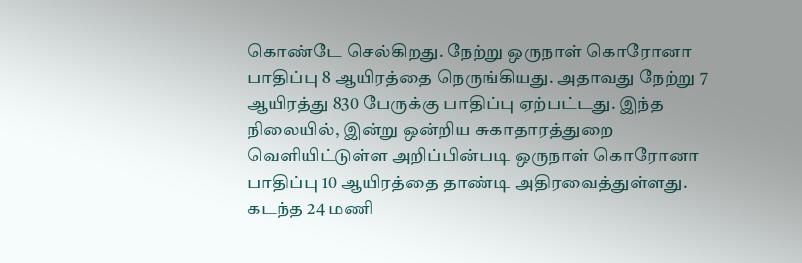கொண்டே செல்கிறது. நேற்று ஒருநாள் கொரோனா பாதிப்பு 8 ஆயிரத்தை நெருங்கியது. அதாவது நேற்று 7 ஆயிரத்து 830 பேருக்கு பாதிப்பு ஏற்பட்டது. இந்த நிலையில், இன்று ஒன்றிய சுகாதாரத்துறை வெளியிட்டுள்ள அறிப்பின்படி ஒருநாள் கொரோனா பாதிப்பு 10 ஆயிரத்தை தாண்டி அதிரவைத்துள்ளது. கடந்த 24 மணி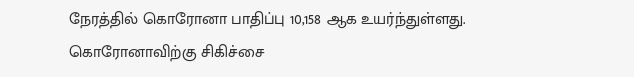நேரத்தில் கொரோனா பாதிப்பு 10,158 ஆக உயர்ந்துள்ளது. கொரோனாவிற்கு சிகிச்சை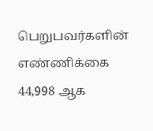பெறுபவர்களின் எண்ணிக்கை 44,998 ஆக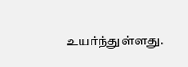உயர்ந்துள்ளது.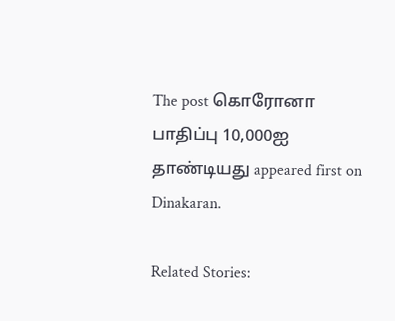The post கொரோனா பாதிப்பு 10,000ஐ தாண்டியது appeared first on Dinakaran.

Related Stories: